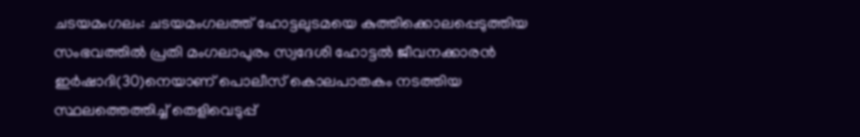ചടയമംഗലം: ചടയമംഗലത്ത് ഹോട്ടലുടമയെ കുത്തിക്കൊലപ്പെടുത്തിയ സംഭവത്തിൽ പ്രതി മംഗലാപുരം സ്വദേശി ഹോട്ടൽ ജീവനക്കാരൻ ഇർഷാദി(30)നെയാണ് പൊലീസ് കൊലപാതകം നടത്തിയ സ്ഥലത്തെത്തിച്ച് തെളിവെടുപ്പ്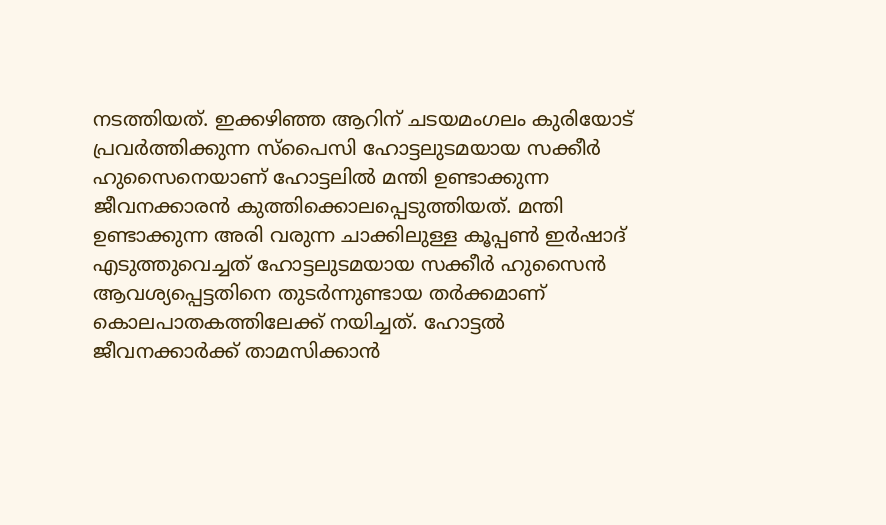നടത്തിയത്. ഇക്കഴിഞ്ഞ ആറിന് ചടയമംഗലം കുരിയോട് പ്രവർത്തിക്കുന്ന സ്പൈസി ഹോട്ടലുടമയായ സക്കീർ ഹുസൈനെയാണ് ഹോട്ടലിൽ മന്തി ഉണ്ടാക്കുന്ന ജീവനക്കാരൻ കുത്തിക്കൊലപ്പെടുത്തിയത്. മന്തി ഉണ്ടാക്കുന്ന അരി വരുന്ന ചാക്കിലുള്ള കൂപ്പൺ ഇർഷാദ് എടുത്തുവെച്ചത് ഹോട്ടലുടമയായ സക്കീർ ഹുസൈൻ ആവശ്യപ്പെട്ടതിനെ തുടർന്നുണ്ടായ തർക്കമാണ് കൊലപാതകത്തിലേക്ക് നയിച്ചത്. ഹോട്ടൽ ജീവനക്കാർക്ക് താമസിക്കാൻ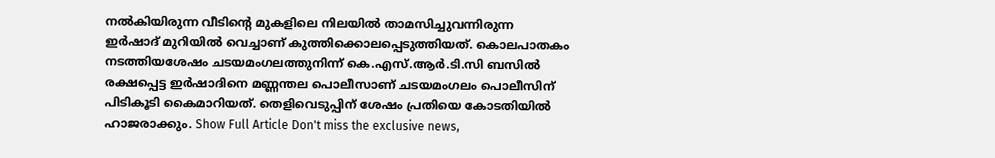നൽകിയിരുന്ന വീടിന്റെ മുകളിലെ നിലയിൽ താമസിച്ചുവന്നിരുന്ന ഇർഷാദ് മുറിയിൽ വെച്ചാണ് കുത്തിക്കൊലപ്പെടുത്തിയത്. കൊലപാതകം നടത്തിയശേഷം ചടയമംഗലത്തുനിന്ന് കെ.എസ്.ആർ.ടി.സി ബസിൽ രക്ഷപ്പെട്ട ഇർഷാദിനെ മണ്ണന്തല പൊലീസാണ് ചടയമംഗലം പൊലീസിന് പിടികൂടി കൈമാറിയത്. തെളിവെടുപ്പിന് ശേഷം പ്രതിയെ കോടതിയിൽ ഹാജരാക്കും. Show Full Article Don't miss the exclusive news,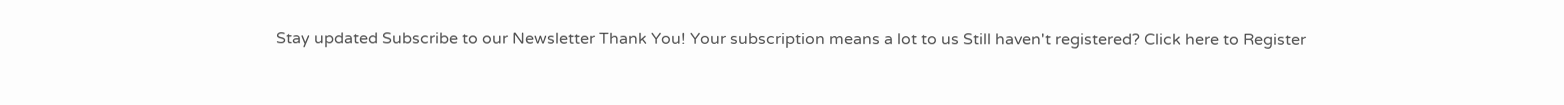Stay updated Subscribe to our Newsletter Thank You! Your subscription means a lot to us Still haven't registered? Click here to Register